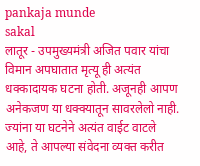pankaja munde
sakal
लातूर - उपमुख्यमंत्री अजित पवार यांचा विमान अपघातात मृत्यू ही अत्यंत धक्कादायक घटना होती. अजूनही आपण अनेकजण या धक्क्यातून सावरलेलो नाही. ज्यांना या घटनेने अत्यंत वाईट वाटले आहे, ते आपल्या संवेदना व्यक्त करीत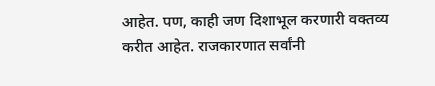आहेत. पण, काही जण दिशाभूल करणारी वक्तव्य करीत आहेत. राजकारणात सर्वांनी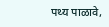पथ्य पाळावे,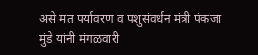असे मत पर्यावरण व पशुसंवर्धन मंत्री पंकजा मुंडे यांनी मंगळवारी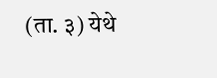(ता. ३) येथे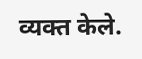व्यक्त केले.